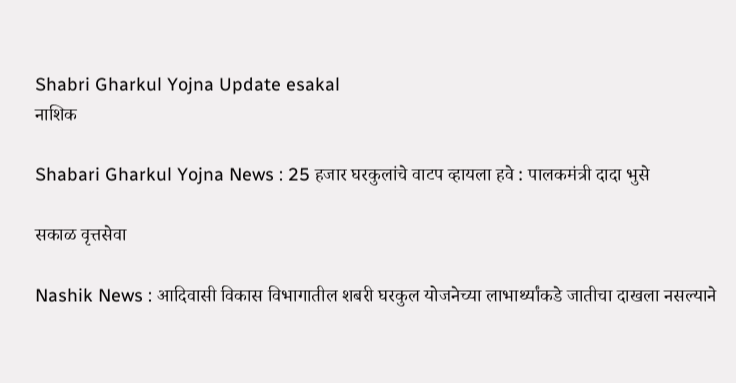Shabri Gharkul Yojna Update esakal
नाशिक

Shabari Gharkul Yojna News : 25 हजार घरकुलांचे वाटप व्हायला हवे : पालकमंत्री दादा भुसे

सकाळ वृत्तसेवा

Nashik News : आदिवासी विकास विभागातील शबरी घरकुल योजनेच्या लाभार्थ्यांकडे जातीचा दाखला नसल्याने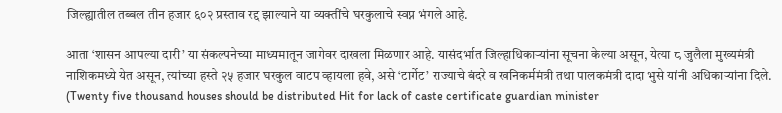जिल्ह्यातील तब्बल तीन हजार ६०२ प्रस्ताव रद्द झाल्याने या व्यक्तींचे घरकुलाचे स्वप्न भंगले आहे.

आता ‘शासन आपल्या दारी’ या संकल्पनेच्या माध्यमातून जागेवर दाखला मिळणार आहे. यासंदर्भात जिल्हाधिकाऱ्यांना सूचना केल्या असून, येत्या ८ जुलैला मुख्यमंत्री नाशिकमध्ये येत असून, त्यांच्या हस्ते २५ हजार घरकुल वाटप व्हायला हवे, असे ‘टार्गेट’ राज्याचे बंदरे व खनिकर्ममंत्री तथा पालकमंत्री दादा भुसे यांनी अधिकाऱ्यांना दिले. (Twenty five thousand houses should be distributed Hit for lack of caste certificate guardian minister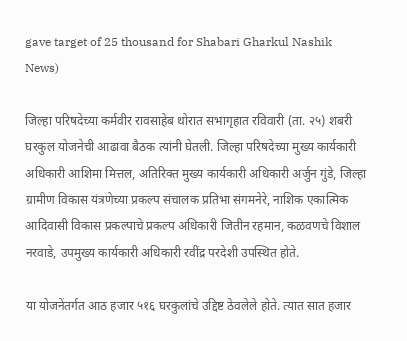gave target of 25 thousand for Shabari Gharkul Nashik News)

जिल्हा परिषदेच्या कर्मवीर रावसाहेब थोरात सभागृहात रविवारी (ता. २५) शबरी घरकुल योजनेची आढावा बैठक त्यांनी घेतली. जिल्हा परिषदेच्या मुख्य कार्यकारी अधिकारी आशिमा मित्तल, अतिरिक्त मुख्य कार्यकारी अधिकारी अर्जुन गुंडे, जिल्हा ग्रामीण विकास यंत्रणेच्या प्रकल्प संचालक प्रतिभा संगमनेरे, नाशिक एकात्मिक आदिवासी विकास प्रकल्पाचे प्रकल्प अधिकारी जितीन रहमान, कळवणचे विशाल नरवाडे, उपमुख्य कार्यकारी अधिकारी रवींद्र परदेशी उपस्थित होते.

या योजनेंतर्गत आठ हजार ५१६ घरकुलांचे उद्दिष्ट ठेवलेले होते. त्यात सात हजार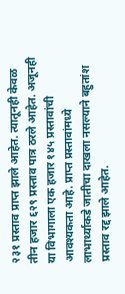२३१ प्रस्ताव प्राप्त झाले आहेत. त्यातूनही केवळ तीन हजार ६२९ प्रस्ताव पात्र ठरले आहेत. अजूनही या विभागाला एक हजार १४५ प्रस्तावांची आवश्यकता आहे. प्राप्त प्रस्तावांमध्ये लाभार्थ्याकडे जातीचा दाखला नसल्याने बहुतांश प्रस्ताव रद्द झाले आहेत.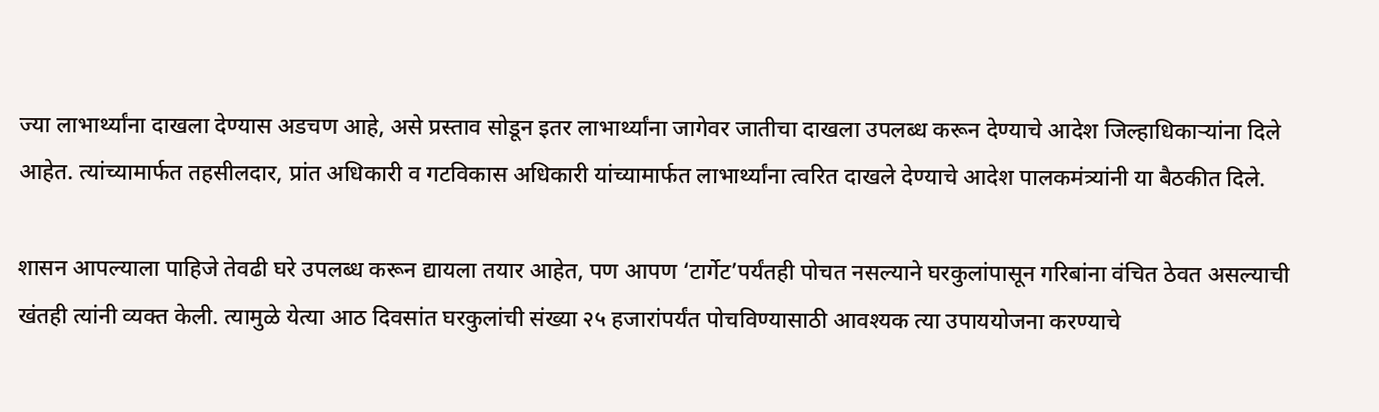ज्या लाभार्थ्यांना दाखला देण्यास अडचण आहे, असे प्रस्ताव सोडून इतर लाभार्थ्यांना जागेवर जातीचा दाखला उपलब्ध करून देण्याचे आदेश जिल्हाधिकाऱ्यांना दिले आहेत. त्यांच्यामार्फत तहसीलदार, प्रांत अधिकारी व गटविकास अधिकारी यांच्यामार्फत लाभार्थ्यांना त्वरित दाखले देण्याचे आदेश पालकमंत्र्यांनी या बैठकीत दिले.

शासन आपल्याला पाहिजे तेवढी घरे उपलब्ध करून द्यायला तयार आहेत, पण आपण ‘टार्गेट’पर्यंतही पोचत नसल्याने घरकुलांपासून गरिबांना वंचित ठेवत असल्याची खंतही त्यांनी व्यक्त केली. त्यामुळे येत्या आठ दिवसांत घरकुलांची संख्या २५ हजारांपर्यंत पोचविण्यासाठी आवश्यक त्या उपाययोजना करण्याचे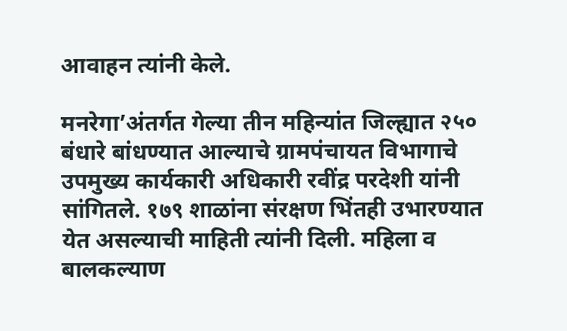आवाहन त्यांनी केले.

मनरेगा’अंतर्गत गेल्या तीन महिन्यांत जिल्ह्यात २५० बंधारे बांधण्यात आल्याचे ग्रामपंचायत विभागाचे उपमुख्य कार्यकारी अधिकारी रवींद्र परदेशी यांनी सांगितले. १७९ शाळांना संरक्षण भिंतही उभारण्यात येत असल्याची माहिती त्यांनी दिली. महिला व बालकल्याण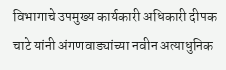विभागाचे उपमुख्य कार्यकारी अधिकारी दीपक चाटे यांनी अंगणवाड्यांच्या नवीन अत्याधुनिक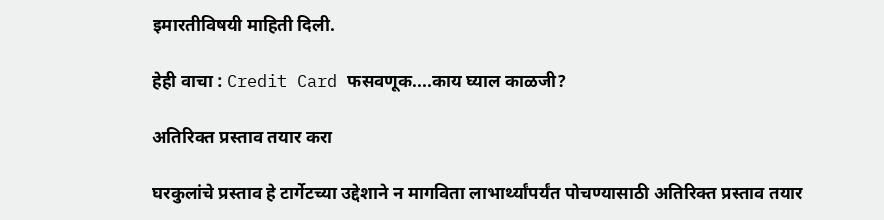इमारतीविषयी माहिती दिली.

हेही वाचा : Credit Card फसवणूक....काय घ्याल काळजी?

अतिरिक्त प्रस्ताव तयार करा

घरकुलांचे प्रस्ताव हे टार्गेटच्या उद्देशाने न मागविता लाभार्थ्यांपर्यंत पोचण्यासाठी अतिरिक्त प्रस्ताव तयार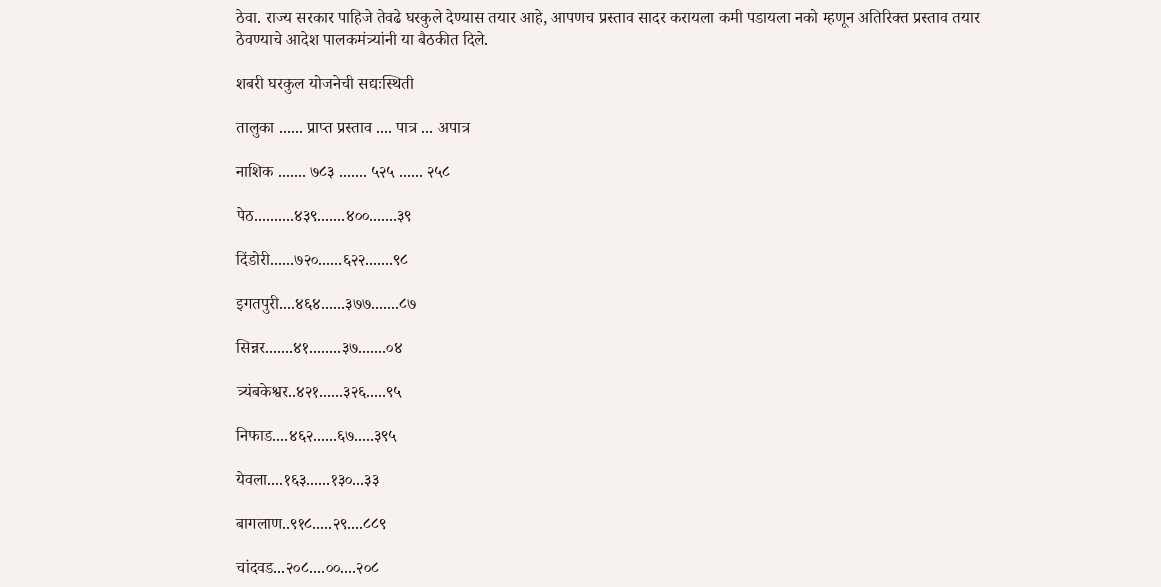ठेवा. राज्य सरकार पाहिजे तेवढे घरकुले देण्यास तयार आहे, आपणच प्रस्ताव सादर करायला कमी पडायला नको म्हणून अतिरिक्त प्रस्ताव तयार ठेवण्याचे आदेश पालकमंत्र्यांनी या बैठकीत दिले.

शबरी घरकुल योजनेची सद्यःस्थिती

तालुका ...... प्राप्त प्रस्ताव .... पात्र ... अपात्र

नाशिक ....... ७८३ ....... ५२५ ...... २५८

पेठ..........४३९.......४००.......३९

दिंडोरी......७२०......६२२.......९८

इगतपुरी....४६४......३७७.......८७

सिन्नर.......४१........३७.......०४

त्र्यंबकेश्वर..४२१......३२६.....९५

निफाड....४६२......६७.....३९५

येवला....१६३......१३०...३३

बागलाण..९१८.....२९....८८९

चांदवड...२०८....००....२०८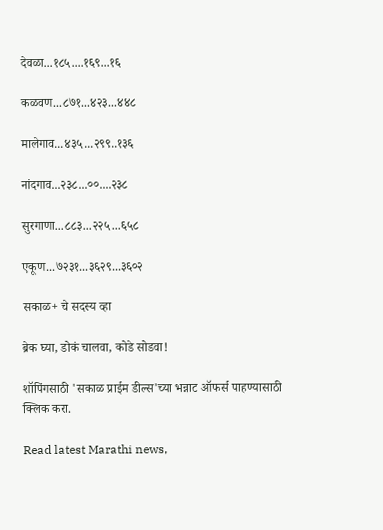देवळा...१८५....१६९...१६

कळवण...८७१...४२३...४४८

मालेगाव...४३५...२९९..१३६

नांदगाव...२३८...००....२३८

सुरगाणा...८८३...२२५...६५८

एकूण...७२३१...३६२९...३६०२

सकाळ+ चे सदस्य व्हा

ब्रेक घ्या, डोकं चालवा, कोडे सोडवा!

शॉपिंगसाठी 'सकाळ प्राईम डील्स'च्या भन्नाट ऑफर्स पाहण्यासाठी क्लिक करा.

Read latest Marathi news,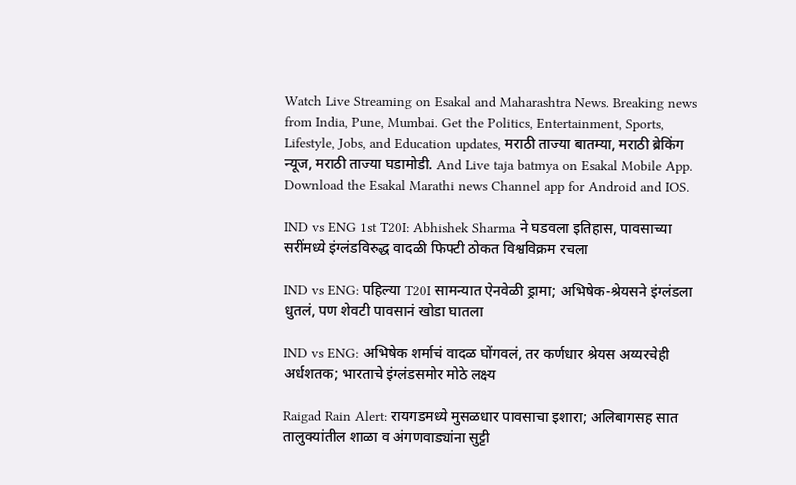Watch Live Streaming on Esakal and Maharashtra News. Breaking news from India, Pune, Mumbai. Get the Politics, Entertainment, Sports, Lifestyle, Jobs, and Education updates, मराठी ताज्या बातम्या, मराठी ब्रेकिंग न्यूज, मराठी ताज्या घडामोडी. And Live taja batmya on Esakal Mobile App. Download the Esakal Marathi news Channel app for Android and IOS.

IND vs ENG 1st T20I: Abhishek Sharma ने घडवला इतिहास, पावसाच्या सरींमध्ये इंग्लंडविरुद्ध वादळी फिफ्टी ठोकत विश्वविक्रम रचला

IND vs ENG: पहिल्या T20I सामन्यात ऐनवेळी ड्रामा; अभिषेक-श्रेयसने इंग्लंडला धुतलं, पण शेवटी पावसानं खोडा घातला

IND vs ENG: अभिषेक शर्माचं वादळ घोंगवलं, तर कर्णधार श्रेयस अय्यरचेही अर्धशतक; भारताचे इंग्लंडसमोर मोठे लक्ष्य

Raigad Rain Alert: रायगडमध्ये मुसळधार पावसाचा इशारा; अलिबागसह सात तालुक्यांतील शाळा व अंगणवाड्यांना सुट्टी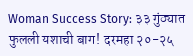Woman Success Story: ३३ गुंठ्यात फुलली यशाची बाग! दरमहा २०-२५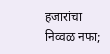हजारांचा निव्वळ नफा;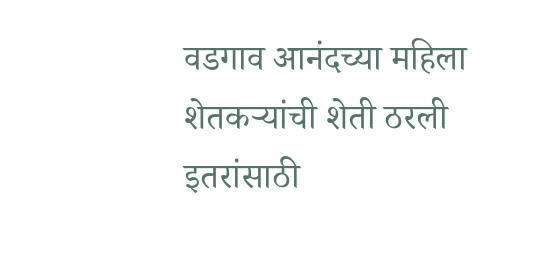वडगाव आनंदच्या महिला शेतकऱ्यांची शेती ठरली इतरांसाठी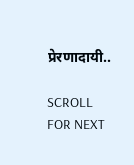प्रेरणादायी..

SCROLL FOR NEXT